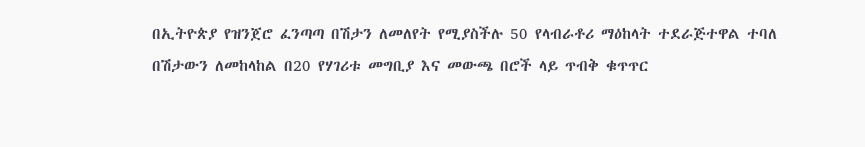በኢትዮጵያ የዝንጀሮ ፈንጣጣ በሽታን ለመለየት የሚያስችሉ 50 የላብራቶሪ ማዕከላት ተደራጅተዋል ተባለ
በሽታውን ለመከላከል በ20 የሃገሪቱ መግቢያ እና መውጫ በሮች ላይ ጥብቅ ቁጥጥር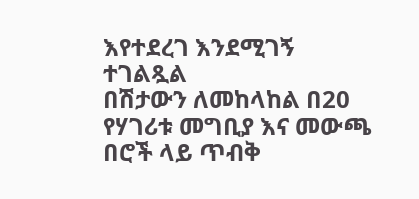እየተደረገ እንደሚገኝ ተገልጿል
በሽታውን ለመከላከል በ20 የሃገሪቱ መግቢያ እና መውጫ በሮች ላይ ጥብቅ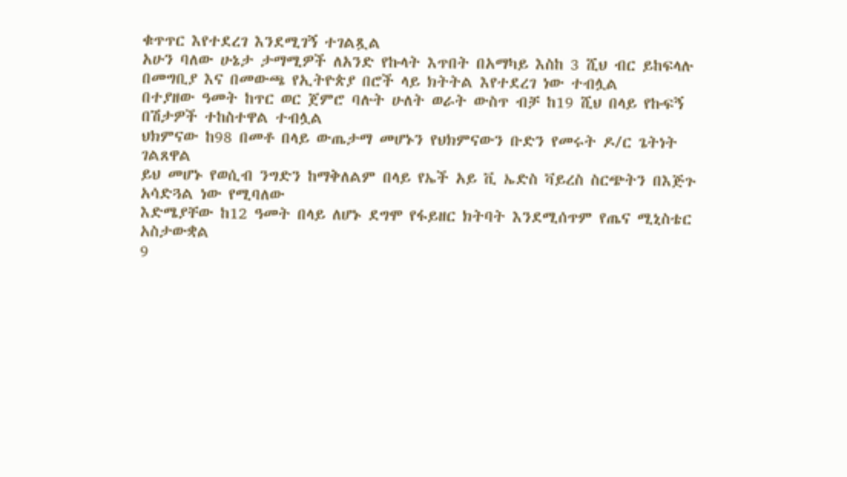ቁጥጥር እየተደረገ እንደሚገኝ ተገልጿል
አሁን ባለው ሁኔታ ታማሚዎች ለአንድ የኩላት እጥበት በአማካይ እስከ 3 ሺህ ብር ይከፍላሉ
በመግቢያ እና በመውጫ የኢትዮጵያ በሮች ላይ ክትትል እየተደረገ ነው ተብሏል
በተያዘው ዓመት ከጥር ወር ጀምሮ ባሉት ሁለት ወራት ውስጥ ብቻ ከ19 ሺህ በላይ የኩፍኝ በሽታዎች ተከስተዋል ተብሏል
ህክምናው ከ98 በመቶ በላይ ውጤታማ መሆኑን የህክምናውን ቡድን የመሩት ዶ/ር ጌትነት ገልጸዋል
ይህ መሆኑ የወሲብ ንግድን ከማቅለልም በላይ የኤች አይ ቪ ኤድስ ቫይረስ ስርጭትን በእጅጉ አሳድጓል ነው የሚባለው
እድሜያቸው ከ12 ዓመት በላይ ለሆኑ ደግሞ የፋይዘር ክትባት እንደሚሰጥም የጤና ሚኒስቴር አስታውቋል
9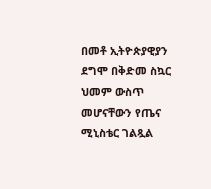በመቶ ኢትዮጵያዊያን ደግሞ በቅድመ ስኳር ህመም ውስጥ መሆናቸውን የጤና ሚኒስቴር ገልጿል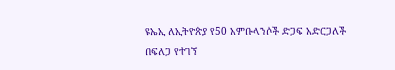ዩኤኢ ለኢትዮጵያ የ50 አምቡላንሶች ድጋፍ አድርጋለች
በፍለጋ የተገኘ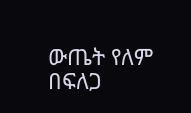ውጤት የለም
በፍለጋ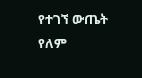የተገኘ ውጤት የለም